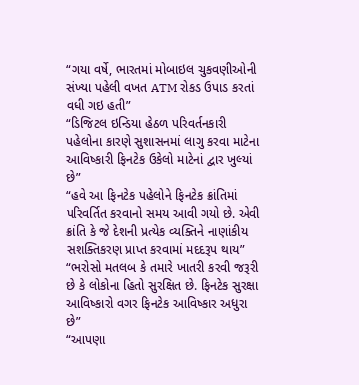“ગયા વર્ષે, ભારતમાં મોબાઇલ ચુકવણીઓની સંખ્યા પહેલી વખત ATM રોકડ ઉપાડ કરતાં વધી ગઇ હતી”
“ડિજિટલ ઇન્ડિયા હેઠળ પરિવર્તનકારી પહેલોના કારણે સુશાસનમાં લાગુ કરવા માટેના આવિષ્કારી ફિનટેક ઉકેલો માટેનાં દ્વાર ખુલ્યાં છે”
“હવે આ ફિનટેક પહેલોને ફિનટેક ક્રાંતિમાં પરિવર્તિત કરવાનો સમય આવી ગયો છે. એવી ક્રાંતિ કે જે દેશની પ્રત્યેક વ્યક્તિને નાણાંકીય સશક્તિકરણ પ્રાપ્ત કરવામાં મદદરૂપ થાય”
“ભરોસો મતલબ કે તમારે ખાતરી કરવી જરૂરી છે કે લોકોના હિતો સુરક્ષિત છે. ફિનટેક સુરક્ષા આવિષ્કારો વગર ફિનટેક આવિષ્કાર અધુરા છે”
“આપણા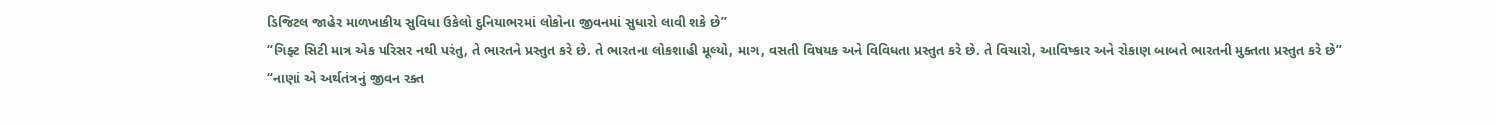ડિજિટલ જાહેર માળખાકીય સુવિધા ઉકેલો દુનિયાભરમાં લોકોના જીવનમાં સુધારો લાવી શકે છે”
“ગિફ્ટ સિટી માત્ર એક પરિસર નથી પરંતુ, તે ભારતને પ્રસ્તુત કરે છે. તે ભારતના લોકશાહી મૂલ્યો, માગ, વસતી વિષયક અને વિવિધતા પ્રસ્તુત કરે છે. તે વિચારો, આવિષ્કાર અને રોકાણ બાબતે ભારતની મુક્તતા પ્રસ્તુત કરે છે”
“નાણાં એ અર્થતંત્રનું જીવન રક્ત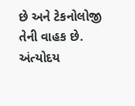છે અને ટેકનોલોજી તેની વાહક છે. અંત્યોદય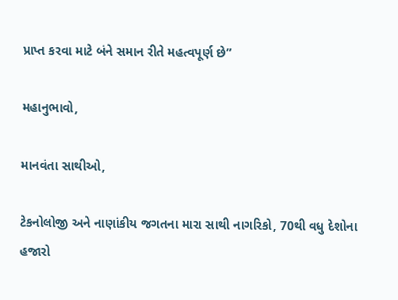પ્રાપ્ત કરવા માટે બંને સમાન રીતે મહત્વપૂર્ણ છે”

મહાનુભાવો,

માનવંતા સાથીઓ,

ટેકનોલોજી અને નાણાંકીય જગતના મારા સાથી નાગરિકો, 70થી વધુ દેશોના હજારો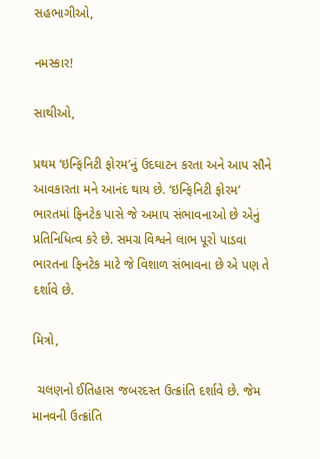સહભાગીઓ,

નમસ્કાર!

સાથીઓ,

પ્રથમ ‘ઇન્ફિનિટી ફોરમ’નું ઉદઘાટન કરતા અને આપ સૌને આવકારતા મને આનંદ થાય છે. ‘ઇન્ફિનિટી ફોરમ’ ભારતમાં ફિનટેક પાસે જે અમાપ સંભાવનાઓ છે એનું પ્રતિનિધિત્વ કરે છે. સમગ્ર વિશ્વને લાભ પૂરો પાડવા ભારતના ફિનટેક માટે જે વિશાળ સંભાવના છે એ પણ તે દર્શાવે છે.

મિત્રો,

 ચલણનો ઈતિહાસ જબરદસ્ત ઉત્ક્રાંતિ દર્શાવે છે. જેમ માનવની ઉત્ક્રાંતિ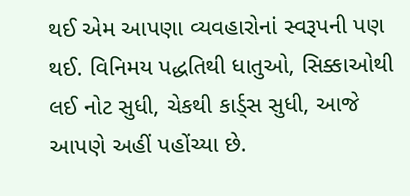થઈ એમ આપણા વ્યવહારોનાં સ્વરૂપની પણ થઈ. વિનિમય પદ્ધતિથી ધાતુઓ, સિક્કાઓથી લઈ નોટ સુધી, ચેકથી કાર્ડ્સ સુધી, આજે આપણે અહીં પહોંચ્યા છે.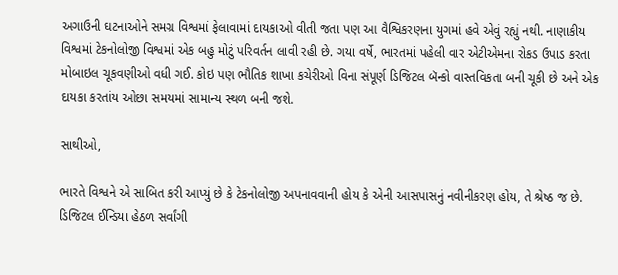અગાઉની ઘટનાઓને સમગ્ર વિશ્વમાં ફેલાવામાં દાયકાઓ વીતી જતા પણ આ વૈશ્વિકરણના યુગમાં હવે એવું રહ્યું નથી. નાણાકીય વિશ્વમાં ટેકનોલોજી વિશ્વમાં એક બહુ મોટું પરિવર્તન લાવી રહી છે. ગયા વર્ષે, ભારતમાં પહેલી વાર એટીએમના રોકડ ઉપાડ કરતા મોબાઇલ ચૂકવણીઓ વધી ગઈ. કોઇ પણ ભૌતિક શાખા કચેરીઓ વિના સંપૂર્ણ ડિજિટલ બૅન્કો વાસ્તવિકતા બની ચૂકી છે અને એક દાયકા કરતાંય ઓછા સમયમાં સામાન્ય સ્થળ બની જશે.

સાથીઓ,

ભારતે વિશ્વને એ સાબિત કરી આપ્યું છે કે ટેકનોલોજી અપનાવવાની હોય કે એની આસપાસનું નવીનીકરણ હોય, તે શ્રેષ્ઠ જ છે. ડિજિટલ ઈન્ડિયા હેઠળ સર્વાંગી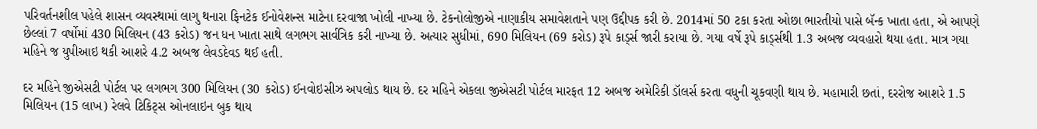પરિવર્તનશીલ પહેલે શાસન વ્યવસ્થામાં લાગુ થનારા ફિનટેક ઈનોવેશન્સ માટેના દરવાજા ખોલી નાખ્યા છે. ટેકનોલોજીએ નાણાકીય સમાવેશતાને પણ ઉદ્દીપક કરી છે. 2014માં 50 ટકા કરતા ઓછા ભારતીયો પાસે બૅન્ક ખાતા હતા, એ આપણે છેલ્લાં 7 વર્ષોમાં 430 મિલિયન (43 કરોડ) જન ધન ખાતા સાથે લગભગ સાર્વત્રિક કરી નાખ્યા છે. અત્યાર સુધીમાં, 690 મિલિયન (69 કરોડ) રૂપે કાર્ડ્સ જારી કરાયા છે. ગયા વર્ષે રૂપે કાર્ડ્સથી 1.3 અબજ વ્યવહારો થયા હતા. માત્ર ગયા મહિને જ યુપીઆઇ થકી આશરે 4.2 અબજ લેવડદેવડ થઈ હતી.

દર મહિને જીએસટી પોર્ટલ પર લગભગ 300 મિલિયન (30 કરોડ) ઈનવોઇસીઝ અપલોડ થાય છે. દર મહિને એકલા જીએસટી પોર્ટલ મારફત 12 અબજ અમેરિકી ડૉલર્સ કરતા વધુની ચૂકવણી થાય છે. મહામારી છતાં, દરરોજ આશરે 1.5 મિલિયન (15 લાખ) રેલવે ટિકિટ્સ ઓનલાઇન બુક થાય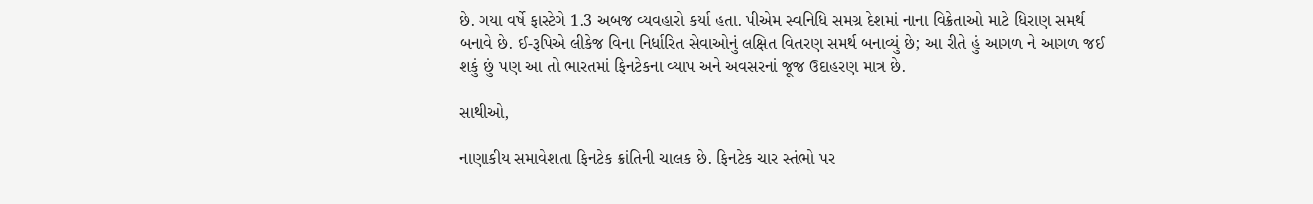છે. ગયા વર્ષે ફાસ્ટેગે 1.3 અબજ વ્યવહારો કર્યા હતા. પીએમ સ્વનિધિ સમગ્ર દેશમાં નાના વિક્રેતાઓ માટે ધિરાણ સમર્થ બનાવે છે. ઈ-રૂપિએ લીકેજ વિના નિર્ધારિત સેવાઓનું લક્ષિત વિતરણ સમર્થ બનાવ્યું છે; આ રીતે હું આગળ ને આગળ જઈ શકું છું પણ આ તો ભારતમાં ફિનટેકના વ્યાપ અને અવસરનાં જૂજ ઉદાહરણ માત્ર છે.

સાથીઓ,

નાણાકીય સમાવેશતા ફિનટેક ક્રાંતિની ચાલક છે. ફિનટેક ચાર સ્તંભો પર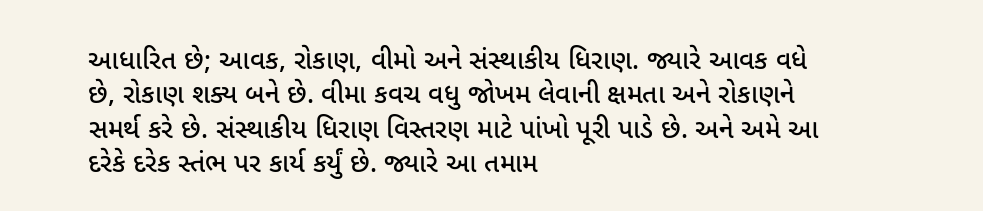આધારિત છે; આવક, રોકાણ, વીમો અને સંસ્થાકીય ધિરાણ. જ્યારે આવક વધે છે, રોકાણ શક્ય બને છે. વીમા કવચ વધુ જોખમ લેવાની ક્ષમતા અને રોકાણને સમર્થ કરે છે. સંસ્થાકીય ધિરાણ વિસ્તરણ માટે પાંખો પૂરી પાડે છે. અને અમે આ દરેકે દરેક સ્તંભ પર કાર્ય કર્યું છે. જ્યારે આ તમામ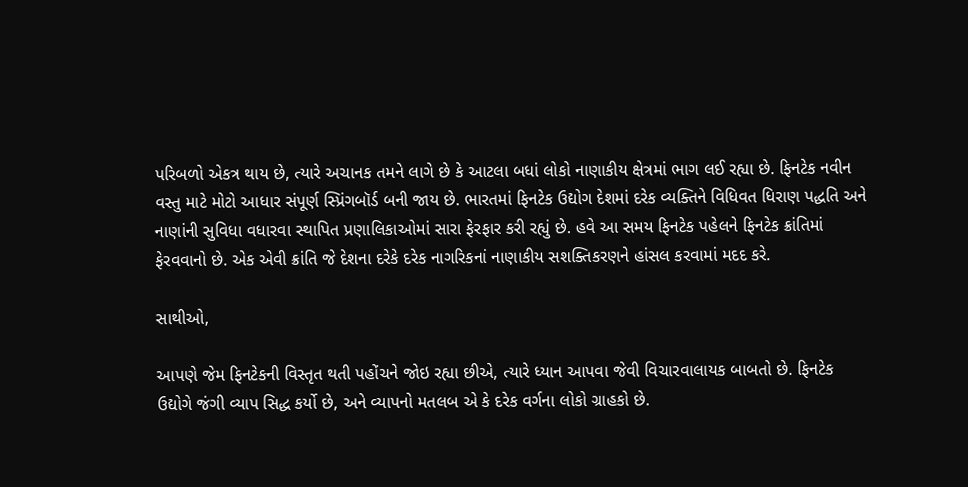પરિબળો એકત્ર થાય છે, ત્યારે અચાનક તમને લાગે છે કે આટલા બધાં લોકો નાણાકીય ક્ષેત્રમાં ભાગ લઈ રહ્યા છે. ફિનટેક નવીન વસ્તુ માટે મોટો આધાર સંપૂર્ણ સ્પ્રિંગબૉર્ડ બની જાય છે. ભારતમાં ફિનટેક ઉદ્યોગ દેશમાં દરેક વ્યક્તિને વિધિવત ધિરાણ પદ્ધતિ અને નાણાંની સુવિધા વધારવા સ્થાપિત પ્રણાલિકાઓમાં સારા ફેરફાર કરી રહ્યું છે. હવે આ સમય ફિનટેક પહેલને ફિનટેક ક્રાંતિમાં ફેરવવાનો છે. એક એવી ક્રાંતિ જે દેશના દરેકે દરેક નાગરિકનાં નાણાકીય સશક્તિકરણને હાંસલ કરવામાં મદદ કરે.

સાથીઓ,

આપણે જેમ ફિનટેકની વિસ્તૃત થતી પહોંચને જોઇ રહ્યા છીએ, ત્યારે ધ્યાન આપવા જેવી વિચારવાલાયક બાબતો છે. ફિનટેક ઉદ્યોગે જંગી વ્યાપ સિદ્ધ કર્યો છે, અને વ્યાપનો મતલબ એ કે દરેક વર્ગના લોકો ગ્રાહકો છે.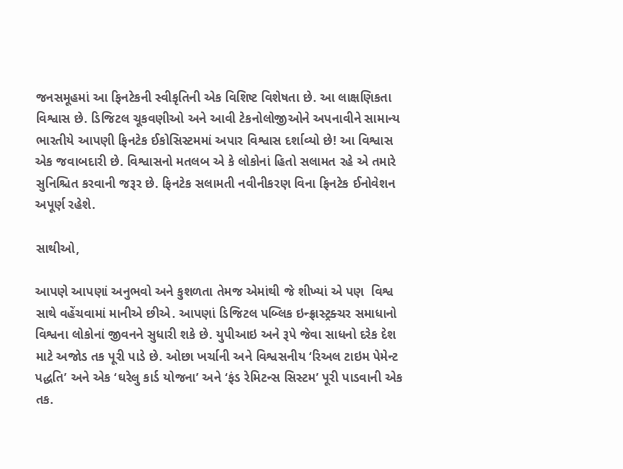જનસમૂહમાં આ ફિનટેકની સ્વીકૃતિની એક વિશિષ્ટ વિશેષતા છે. આ લાક્ષણિકતા વિશ્વાસ છે. ડિજિટલ ચૂકવણીઓ અને આવી ટેકનોલોજીઓને અપનાવીને સામાન્ય ભારતીયે આપણી ફિનટેક ઈકોસિસ્ટમમાં અપાર વિશ્વાસ દર્શાવ્યો છે! આ વિશ્વાસ એક જવાબદારી છે. વિશ્વાસનો મતલબ એ કે લોકોનાં હિતો સલામત રહે એ તમારે સુનિશ્ચિત કરવાની જરૂર છે. ફિનટેક સલામતી નવીનીકરણ વિના ફિનટેક ઈનોવેશન અપૂર્ણ રહેશે.

સાથીઓ,

આપણે આપણાં અનુભવો અને કુશળતા તેમજ એમાંથી જે શીખ્યાં એ પણ  વિશ્વ સાથે વહેંચવામાં માનીએ છીએ. આપણાં ડિજિટલ પબ્લિક ઇન્ફ્રાસ્ટ્રક્ચર સમાધાનો વિશ્વના લોકોનાં જીવનને સુધારી શકે છે. યુપીઆઇ અને રૂપે જેવા સાધનો દરેક દેશ માટે અજોડ તક પૂરી પાડે છે. ઓછા ખર્ચાની અને વિશ્વસનીય ‘રિઅલ ટાઇમ પેમેન્ટ પદ્ધતિ’ અને એક ‘ઘરેલુ કાર્ડ યોજના’ અને ‘ફંડ રેમિટન્સ સિસ્ટમ’ પૂરી પાડવાની એક તક.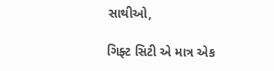સાથીઓ,

ગિફ્ટ સિટી એ માત્ર એક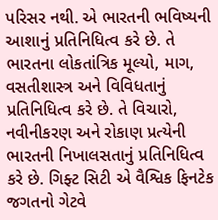પરિસર નથી. એ ભારતની ભવિષ્યની આશાનું પ્રતિનિધિત્વ કરે છે. તે ભારતના લોકતાંત્રિક મૂલ્યો, માગ, વસતીશાસ્ત્ર અને વિવિધતાનું પ્રતિનિધિત્વ કરે છે. તે વિચારો, નવીનીકરણ અને રોકાણ પ્રત્યેની ભારતની નિખાલસતાનું પ્રતિનિધિત્વ કરે છે. ગિફ્ટ સિટી એ વૈશ્વિક ફિનટેક જગતનો ગેટવે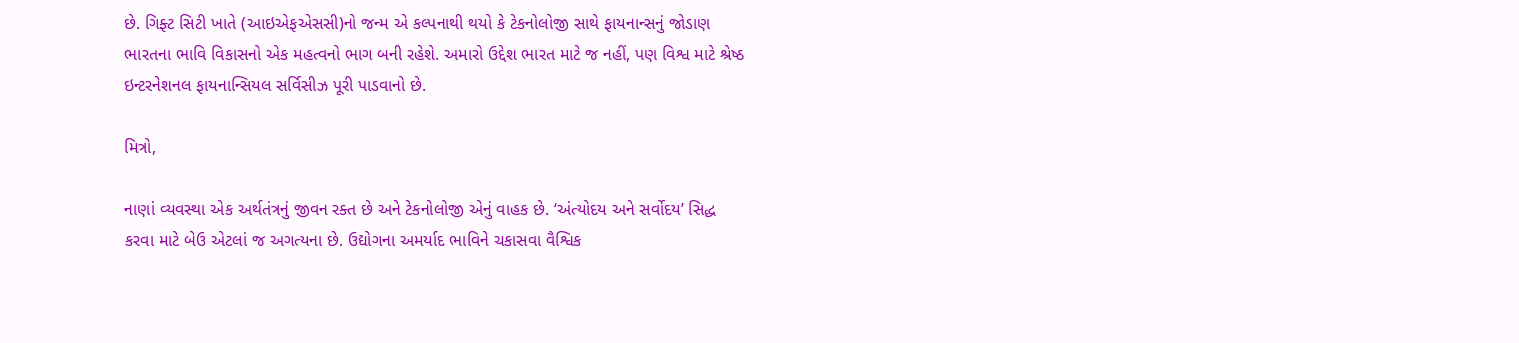છે. ગિફ્ટ સિટી ખાતે (આઇએફએસસી)નો જન્મ એ કલ્પનાથી થયો કે ટેકનોલોજી સાથે ફાયનાન્સનું જોડાણ ભારતના ભાવિ વિકાસનો એક મહત્વનો ભાગ બની રહેશે. અમારો ઉદ્દેશ ભારત માટે જ નહીં, પણ વિશ્વ માટે શ્રેષ્ઠ ઇન્ટરનેશનલ ફાયનાન્સિયલ સર્વિસીઝ પૂરી પાડવાનો છે.

મિત્રો,

નાણાં વ્યવસ્થા એક અર્થતંત્રનું જીવન રક્ત છે અને ટેકનોલોજી એનું વાહક છે. ‘અંત્યોદય અને સર્વોદય’ સિદ્ધ કરવા માટે બેઉ એટલાં જ અગત્યના છે. ઉદ્યોગના અમર્યાદ ભાવિને ચકાસવા વૈશ્વિક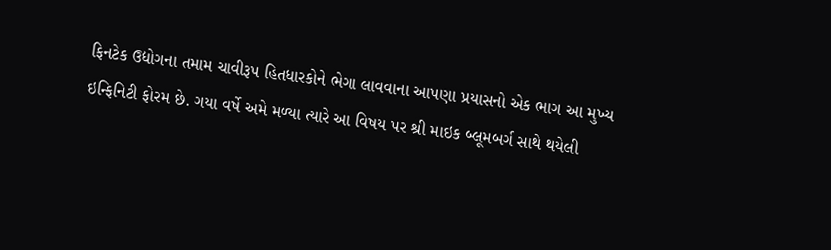ફિનટેક ઉદ્યોગના તમામ ચાવીરૂપ હિતધારકોને ભેગા લાવવાના આપણા પ્રયાસનો એક ભાગ આ મુખ્ય ઇન્ફિનિટી ફોરમ છે. ગયા વર્ષે અમે મળ્યા ત્યારે આ વિષય પર શ્રી માઇક બ્લૂમબર્ગ સાથે થયેલી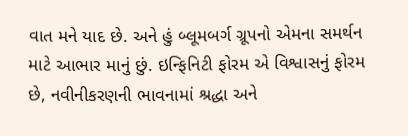વાત મને યાદ છે. અને હું બ્લૂમબર્ગ ગ્રૂપનો એમના સમર્થન માટે આભાર માનું છું. ઇન્ફિનિટી ફોરમ એ વિશ્વાસનું ફોરમ છે, નવીનીકરણની ભાવનામાં શ્રદ્ધા અને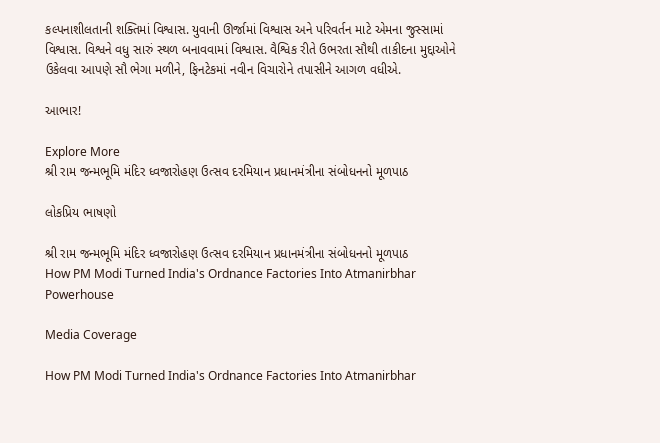કલ્પનાશીલતાની શક્તિમાં વિશ્વાસ. યુવાની ઊર્જામાં વિશ્વાસ અને પરિવર્તન માટે એમના જુસ્સામાં વિશ્વાસ. વિશ્વને વધુ સારું સ્થળ બનાવવામાં વિશ્વાસ. વૈશ્વિક રીતે ઉભરતા સૌથી તાકીદના મુદ્દાઓને ઉકેલવા આપણે સૌ ભેગા મળીને, ફિનટેકમાં નવીન વિચારોને તપાસીને આગળ વધીએ.

આભાર!

Explore More
શ્રી રામ જન્મભૂમિ મંદિર ધ્વજારોહણ ઉત્સવ દરમિયાન પ્રધાનમંત્રીના સંબોધનનો મૂળપાઠ

લોકપ્રિય ભાષણો

શ્રી રામ જન્મભૂમિ મંદિર ધ્વજારોહણ ઉત્સવ દરમિયાન પ્રધાનમંત્રીના સંબોધનનો મૂળપાઠ
How PM Modi Turned India's Ordnance Factories Into Atmanirbhar Powerhouse

Media Coverage

How PM Modi Turned India's Ordnance Factories Into Atmanirbhar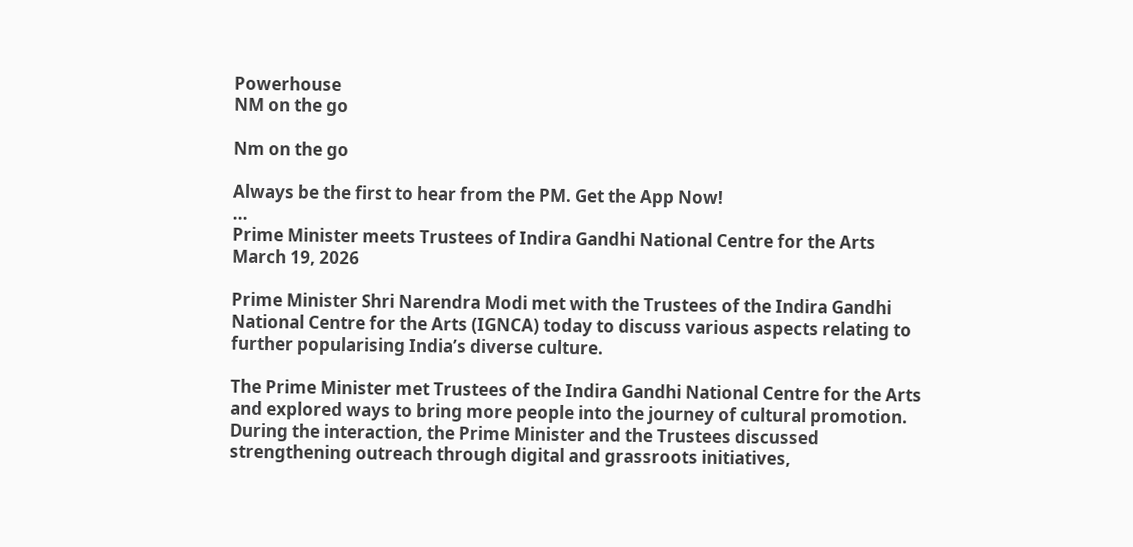Powerhouse
NM on the go

Nm on the go

Always be the first to hear from the PM. Get the App Now!
...
Prime Minister meets Trustees of Indira Gandhi National Centre for the Arts
March 19, 2026

Prime Minister Shri Narendra Modi met with the Trustees of the Indira Gandhi National Centre for the Arts (IGNCA) today to discuss various aspects relating to further popularising India’s diverse culture.

The Prime Minister met Trustees of the Indira Gandhi National Centre for the Arts and explored ways to bring more people into the journey of cultural promotion. During the interaction, the Prime Minister and the Trustees discussed strengthening outreach through digital and grassroots initiatives,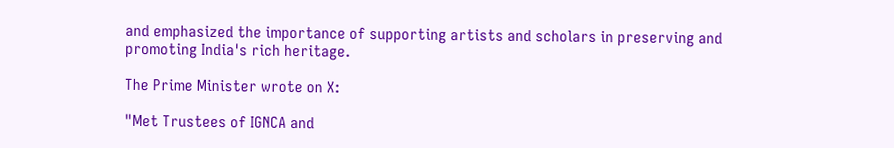and emphasized the importance of supporting artists and scholars in preserving and promoting India's rich heritage.

The Prime Minister wrote on X:

"Met Trustees of IGNCA and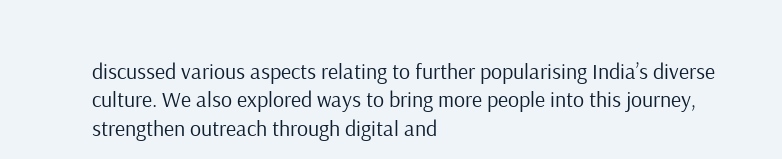discussed various aspects relating to further popularising India’s diverse culture. We also explored ways to bring more people into this journey, strengthen outreach through digital and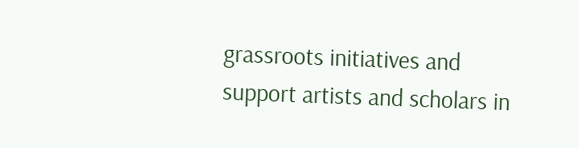grassroots initiatives and support artists and scholars in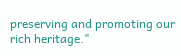preserving and promoting our rich heritage."